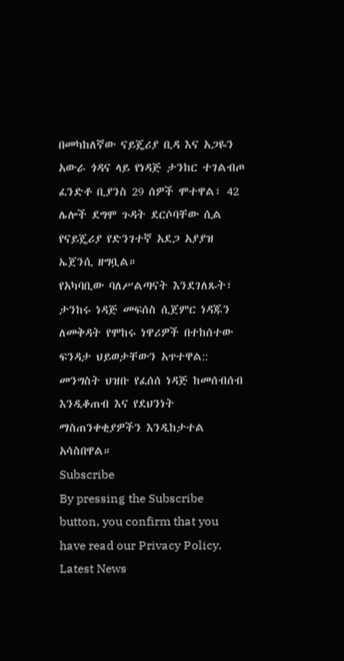በመካከለኛው ናይጄሪያ ቢዳ እና አጋዬን አውራ ጎዳና ላይ የነዳጅ ታንከር ተገልብጦ ፈንድቶ ቢያንስ 29 ሰዎች ሞተዋል፣ 42 ሌሎች ደግሞ ጉዳት ደርሶባቸው ሲል የናይጄሪያ የድንገተኛ አደጋ አያያዝ ኤጀንሲ ዘግቧል።
የአካባቢው ባለሥልጣናት እንደገለጹት፣ ታንከሩ ነዳጅ መፍሰስ ሲጀምር ነዳጁን ለመቅዳት የሞከሩ ነዋሪዎች በተከሰተው ፍንዳታ ህይወታቸውን አጥተዋል::
መንግስት ህዝቡ የፈሰሰ ነዳጅ ከመሰብሰብ እንዲቆጠብ እና የደህንነት ማስጠንቀቂያዎችን እንዲከታተል አሳስበዋል።
Subscribe
By pressing the Subscribe button, you confirm that you have read our Privacy Policy.
Latest News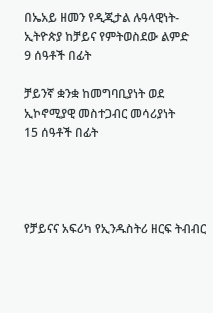በኤአይ ዘመን የዲጂታል ሉዓላዊነት-ኢትዮጵያ ከቻይና የምትወስደው ልምድ
9 ሰዓቶች በፊት

ቻይንኛ ቋንቋ ከመግባቢያነት ወደ ኢኮኖሚያዊ መስተጋብር መሳሪያነት
15 ሰዓቶች በፊት




የቻይናና አፍሪካ የኢንዱስትሪ ዘርፍ ትብብር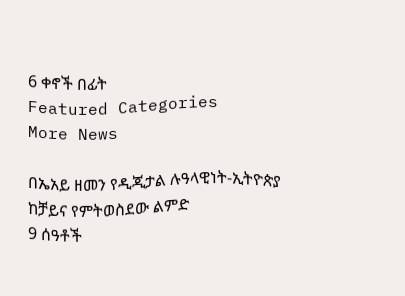6 ቀኖች በፊት
Featured Categories
More News

በኤአይ ዘመን የዲጂታል ሉዓላዊነት-ኢትዮጵያ ከቻይና የምትወስደው ልምድ
9 ሰዓቶች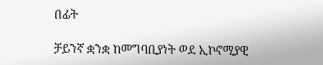በፊት

ቻይንኛ ቋንቋ ከመግባቢያነት ወደ ኢኮኖሚያዊ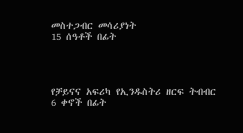መስተጋብር መሳሪያነት
15 ሰዓቶች በፊት




የቻይናና አፍሪካ የኢንዱስትሪ ዘርፍ ትብብር
6 ቀኖች በፊት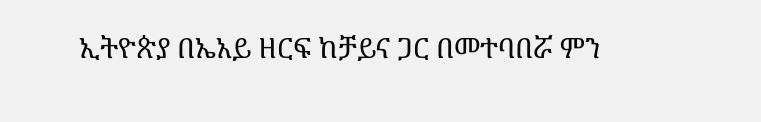ኢትዮጵያ በኤአይ ዘርፍ ከቻይና ጋር በመተባበሯ ምን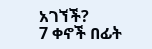አገኘች?
7 ቀኖች በፊት